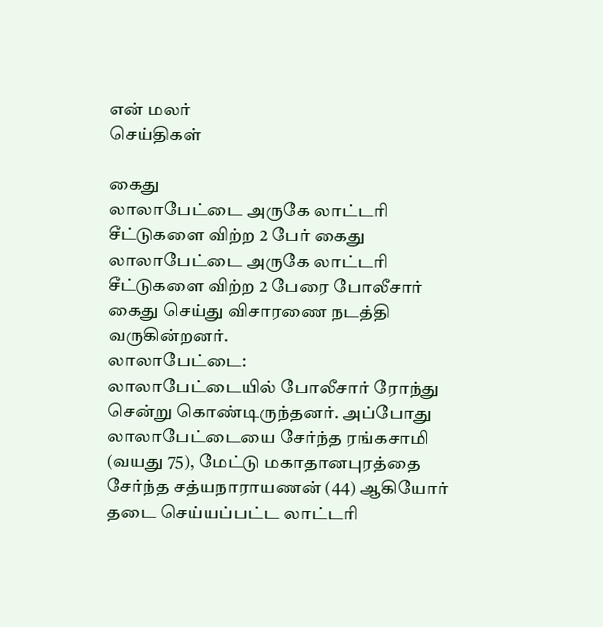என் மலர்
செய்திகள்

கைது
லாலாபேட்டை அருகே லாட்டரி சீட்டுகளை விற்ற 2 பேர் கைது
லாலாபேட்டை அருகே லாட்டரி சீட்டுகளை விற்ற 2 பேரை போலீசார் கைது செய்து விசாரணை நடத்தி வருகின்றனர்.
லாலாபேட்டை:
லாலாபேட்டையில் போலீசார் ரோந்து சென்று கொண்டிருந்தனர். அப்போது லாலாபேட்டையை சேர்ந்த ரங்கசாமி (வயது 75), மேட்டு மகாதானபுரத்தை சேர்ந்த சத்யநாராயணன் (44) ஆகியோர் தடை செய்யப்பட்ட லாட்டரி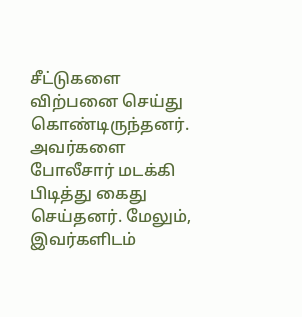சீட்டுகளை விற்பனை செய்து கொண்டிருந்தனர். அவர்களை போலீசார் மடக்கி பிடித்து கைது செய்தனர். மேலும், இவர்களிடம்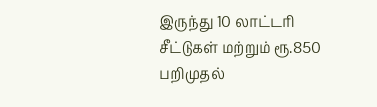இருந்து 10 லாட்டரி சீட்டுகள் மற்றும் ரூ.850 பறிமுதல்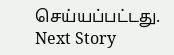செய்யப்பட்டது.
Next Story